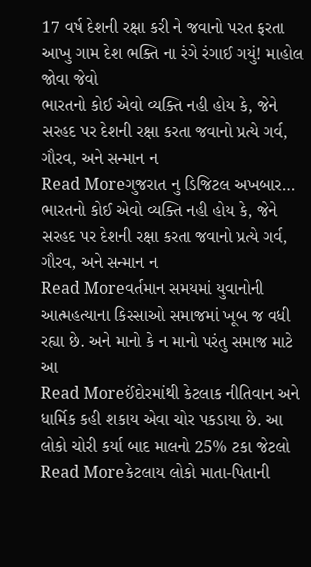17 વર્ષ દેશની રક્ષા કરી ને જવાનો પરત ફરતા આખુ ગામ દેશ ભક્તિ ના રંગે રંગાઈ ગયું! માહોલ જોવા જેવો
ભારતનો કોઈ એવો વ્યક્તિ નહી હોય કે, જેને સરહદ પર દેશની રક્ષા કરતા જવાનો પ્રત્યે ગર્વ, ગૌરવ, અને સન્માન ન
Read Moreગુજરાત નુ ડિજિટલ અખબાર…
ભારતનો કોઈ એવો વ્યક્તિ નહી હોય કે, જેને સરહદ પર દેશની રક્ષા કરતા જવાનો પ્રત્યે ગર્વ, ગૌરવ, અને સન્માન ન
Read Moreવર્તમાન સમયમાં યુવાનોની આત્મહત્યાના કિસ્સાઓ સમાજમાં ખૂબ જ વધી રહ્યા છે. અને માનો કે ન માનો પરંતુ સમાજ માટે આ
Read Moreઈંદોરમાંથી કેટલાક નીતિવાન અને ધાર્મિક કહી શકાય એવા ચોર પકડાયા છે. આ લોકો ચોરી કર્યા બાદ માલનો 25% ટકા જેટલો
Read Moreકેટલાય લોકો માતા-પિતાની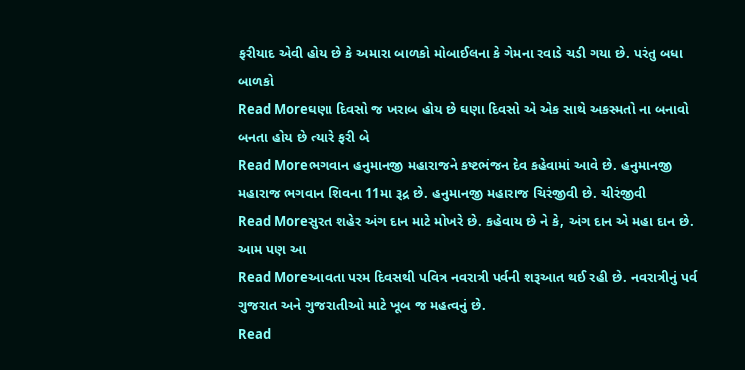ફરીયાદ એવી હોય છે કે અમારા બાળકો મોબાઈલના કે ગેમના રવાડે ચડી ગયા છે. પરંતુ બધા બાળકો
Read Moreઘણા દિવસો જ ખરાબ હોય છે ઘણા દિવસો એ એક સાથે અકસ્મતો ના બનાવો બનતા હોય છે ત્યારે ફરી બે
Read Moreભગવાન હનુમાનજી મહારાજને કષ્ટભંજન દેવ કહેવામાં આવે છે. હનુમાનજી મહારાજ ભગવાન શિવના 11મા રૂદ્ર છે. હનુમાનજી મહારાજ ચિરંજીવી છે. ચીરંજીવી
Read Moreસુરત શહેર અંગ દાન માટે મોખરે છે. કહેવાય છે ને કે, અંગ દાન એ મહા દાન છે. આમ પણ આ
Read Moreઆવતા પરમ દિવસથી પવિત્ર નવરાત્રી પર્વની શરૂઆત થઈ રહી છે. નવરાત્રીનું પર્વ ગુજરાત અને ગુજરાતીઓ માટે ખૂબ જ મહત્વનું છે.
Read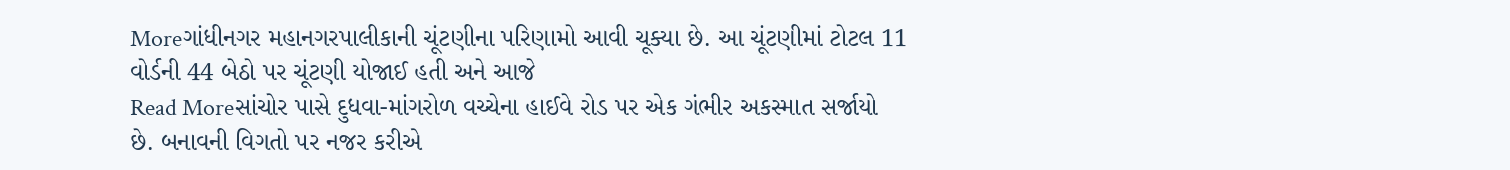Moreગાંધીનગર મહાનગરપાલીકાની ચૂંટણીના પરિણામો આવી ચૂક્યા છે. આ ચૂંટણીમાં ટોટલ 11 વોર્ડની 44 બેઠો પર ચૂંટણી યોજાઈ હતી અને આજે
Read Moreસાંચોર પાસે દુધવા-માંગરોળ વચ્ચેના હાઈવે રોડ પર એક ગંભીર અકસ્માત સર્જાયો છે. બનાવની વિગતો પર નજર કરીએ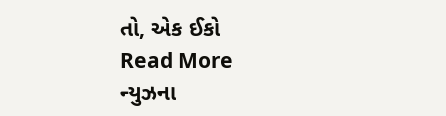તો, એક ઈકો
Read More
ન્યુઝના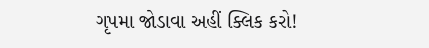ગૃપમા જોડાવા અહીં ક્લિક કરો!